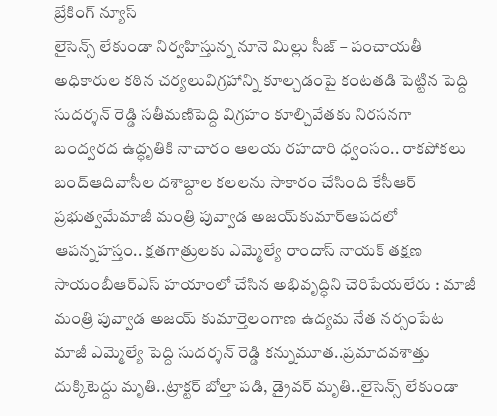బ్రేకింగ్ న్యూస్
లైసెన్స్ లేకుండా నిర్వహిస్తున్న నూనె మిల్లు సీజ్ – పంచాయతీ అధికారుల కఠిన చర్యలువిగ్రహాన్ని కూల్చడంపై కంటతడి పెట్టిన పెద్ది సుదర్శన్ రెడ్డి సతీమణిపెద్ది విగ్రహం కూల్చివేతకు నిరసనగా బంద్వరద ఉద్ధృతికి నాచారం ఆలయ రహదారి ధ్వంసం.. రాకపోకలు బంద్ఆదివాసీల దశాబ్దాల కలలను సాకారం చేసింది కేసీఆర్‌ ప్రభుత్వమేమాజీ మంత్రి పువ్వాడ అజయ్‌కుమార్ఆపదలో ఆపన్నహస్తం.. క్షతగాత్రులకు ఎమ్మెల్యే రాందాస్ నాయక్ తక్షణ సాయంబీఆర్ఎస్ హయాంలో చేసిన అభివృద్ధిని చెరిపేయలేరు : మాజీ మంత్రి పువ్వాడ అజయ్ కుమార్తెలంగాణ ఉద్యమ నేత నర్సంపేట మాజీ ఎమ్మెల్యే పెద్ది సుదర్శన్ రెడ్డి కన్నుమూత..ప్రమాదవశాత్తు దుక్కిటెద్దు మృతి..ట్రాక్టర్ బోల్తా పడి, డ్రైవర్ మృతి..లైసెన్స్ లేకుండా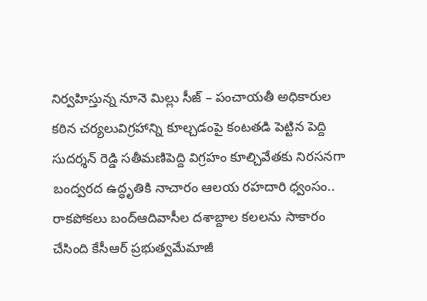నిర్వహిస్తున్న నూనె మిల్లు సీజ్ – పంచాయతీ అధికారుల కఠిన చర్యలువిగ్రహాన్ని కూల్చడంపై కంటతడి పెట్టిన పెద్ది సుదర్శన్ రెడ్డి సతీమణిపెద్ది విగ్రహం కూల్చివేతకు నిరసనగా బంద్వరద ఉద్ధృతికి నాచారం ఆలయ రహదారి ధ్వంసం.. రాకపోకలు బంద్ఆదివాసీల దశాబ్దాల కలలను సాకారం చేసింది కేసీఆర్‌ ప్రభుత్వమేమాజీ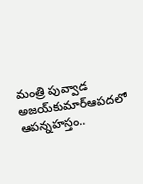మంత్రి పువ్వాడ అజయ్‌కుమార్ఆపదలో ఆపన్నహస్తం..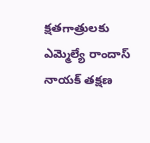క్షతగాత్రులకు ఎమ్మెల్యే రాందాస్ నాయక్ తక్షణ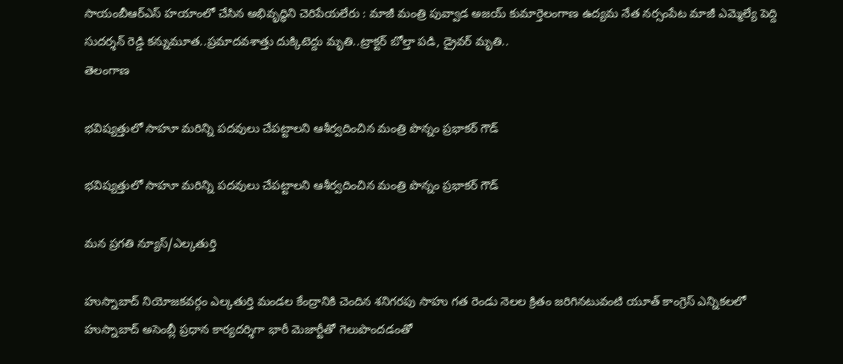సాయంబీఆర్ఎస్ హయాంలో చేసిన అభివృద్ధిని చెరిపేయలేరు : మాజీ మంత్రి పువ్వాడ అజయ్ కుమార్తెలంగాణ ఉద్యమ నేత నర్సంపేట మాజీ ఎమ్మెల్యే పెద్ది సుదర్శన్ రెడ్డి కన్నుమూత..ప్రమాదవశాత్తు దుక్కిటెద్దు మృతి..ట్రాక్టర్ బోల్తా పడి, డ్రైవర్ మృతి..
తెలంగాణ

భవిష్యత్తులో సాహూ మరిన్ని పదవులు చేపట్టాలని ఆశీర్వదించిన మంత్రి పొన్నం ప్రభాకర్ గౌడ్

భవిష్యత్తులో సాహూ మరిన్ని పదవులు చేపట్టాలని ఆశీర్వదించిన మంత్రి పొన్నం ప్రభాకర్ గౌడ్

మన ప్రగతి న్యూస్/ఎల్కతుర్తి

హుస్నాబాద్ నియోజకవర్గం ఎల్కతుర్తి మండల కేంద్రానికి చెందిన శనిగరపు సాహు గత రెండు నెలల క్రితం జరిగినటువంటి యూత్ కాంగ్రెస్ ఎన్నికలలో హుస్నాబాద్ అసెంబ్లీ ప్రధాన కార్యదర్శిగా భారీ మెజార్టీతో గెలుపొందడంతో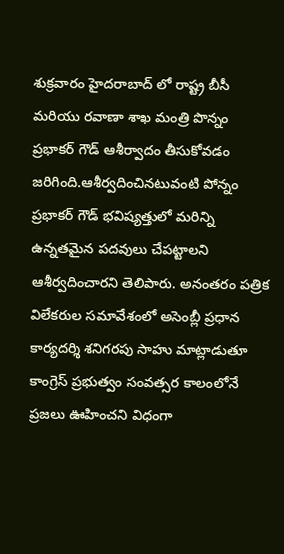శుక్రవారం హైదరాబాద్ లో రాష్ట్ర బీసీ మరియు రవాణా శాఖ మంత్రి పొన్నం ప్రభాకర్ గౌడ్ ఆశీర్వాదం తీసుకోవడం జరిగింది.ఆశీర్వదించినటువంటి పోన్నం ప్రభాకర్ గౌడ్ భవిష్యత్తులో మరిన్ని ఉన్నతమైన పదవులు చేపట్టాలని ఆశీర్వదించారని తెలిపారు. అనంతరం పత్రిక విలేకరుల సమావేశంలో అసెంబ్లీ ప్రధాన కార్యదర్శి శనిగరపు సాహు మాట్లాడుతూ కాంగ్రెస్ ప్రభుత్వం సంవత్సర కాలంలోనే ప్రజలు ఊహించని విధంగా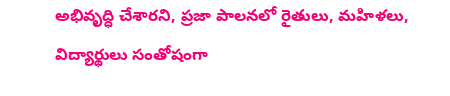అభివృద్ధి చేశారని, ప్రజా పాలనలో రైతులు, మహిళలు, విద్యార్థులు సంతోషంగా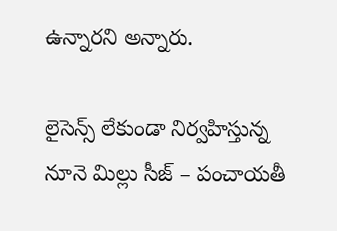ఉన్నారని అన్నారు.

లైసెన్స్ లేకుండా నిర్వహిస్తున్న నూనె మిల్లు సీజ్ – పంచాయతీ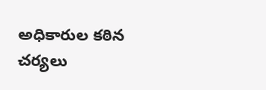అధికారుల కఠిన చర్యలు